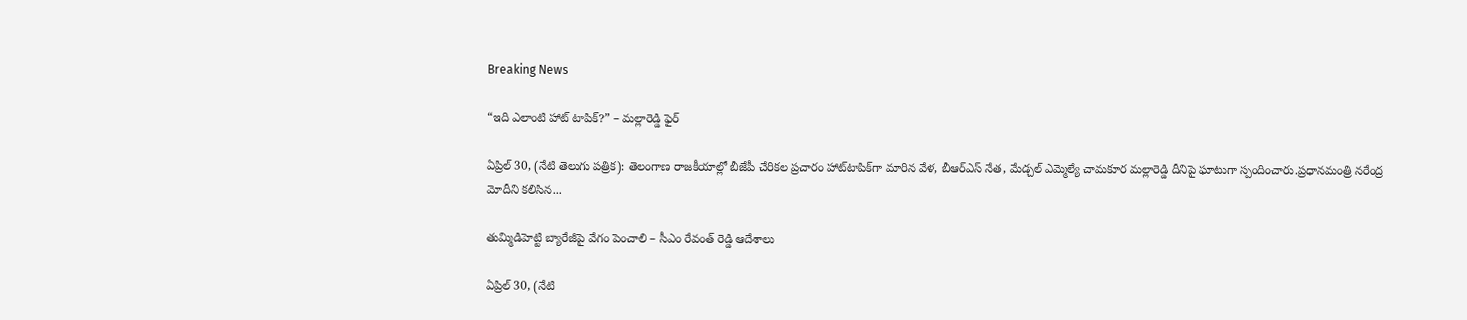Breaking News

“ఇది ఎలాంటి హాట్ టాపిక్?” – మల్లారెడ్డి ఫైర్

ఏప్రిల్ 30, (నేటి తెలుగు పత్రిక): తెలంగాణ రాజకీయాల్లో బీజేపీ చేరికల ప్రచారం హాట్‌టాపిక్‌గా మారిన వేళ, బీఆర్ఎస్ నేత, మేడ్చల్ ఎమ్మెల్యే చామకూర మల్లారెడ్డి దీనిపై ఘాటుగా స్పందించారు.ప్రధానమంత్రి నరేంద్ర మోదీని కలిసిన...

తుమ్మిడిహెట్టి బ్యారేజీపై వేగం పెంచాలి – సీఎం రేవంత్ రెడ్డి ఆదేశాలు

ఏప్రిల్ 30, (నేటి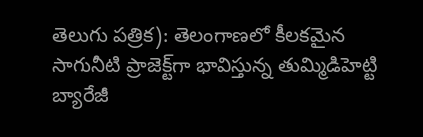తెలుగు పత్రిక): తెలంగాణలో కీలకమైన సాగునీటి ప్రాజెక్ట్‌గా భావిస్తున్న తుమ్మిడిహెట్టి బ్యారేజీ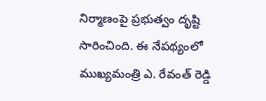నిర్మాణంపై ప్రభుత్వం దృష్టి సారించింది. ఈ నేపథ్యంలో ముఖ్యమంత్రి ఎ. రేవంత్ రెడ్డి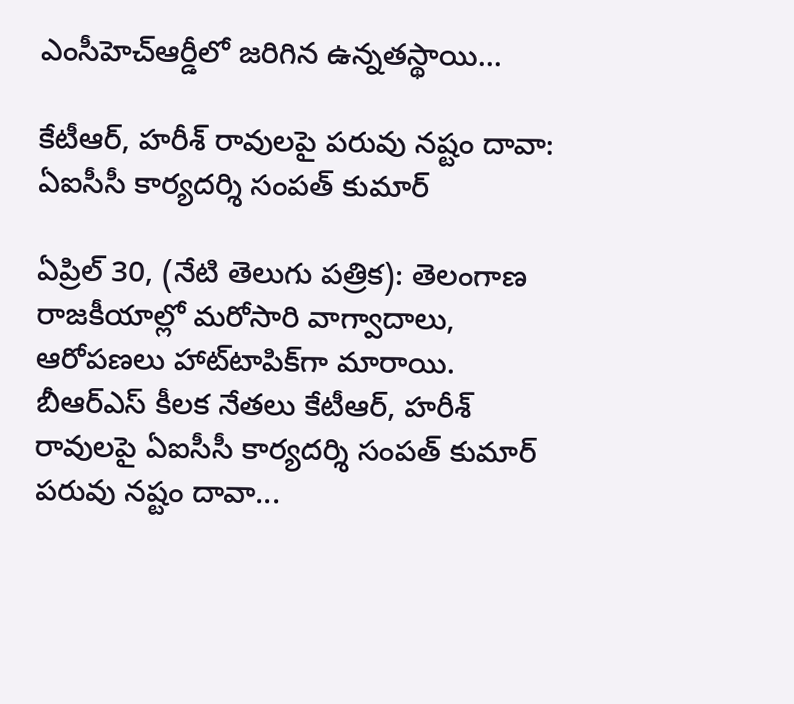ఎంసీహెచ్ఆర్డీలో జరిగిన ఉన్నతస్థాయి...

కేటీఆర్, హరీశ్ రావులపై పరువు నష్టం దావా: ఏఐసీసీ కార్యదర్శి సంపత్ కుమార్

ఏప్రిల్ 30, (నేటి తెలుగు పత్రిక): తెలంగాణ రాజకీయాల్లో మరోసారి వాగ్వాదాలు, ఆరోపణలు హాట్‌టాపిక్‌గా మారాయి. బీఆర్‌ఎస్ కీలక నేతలు కేటీఆర్, హరీశ్ రావులపై ఏఐసీసీ కార్యదర్శి సంపత్ కుమార్ పరువు నష్టం దావా...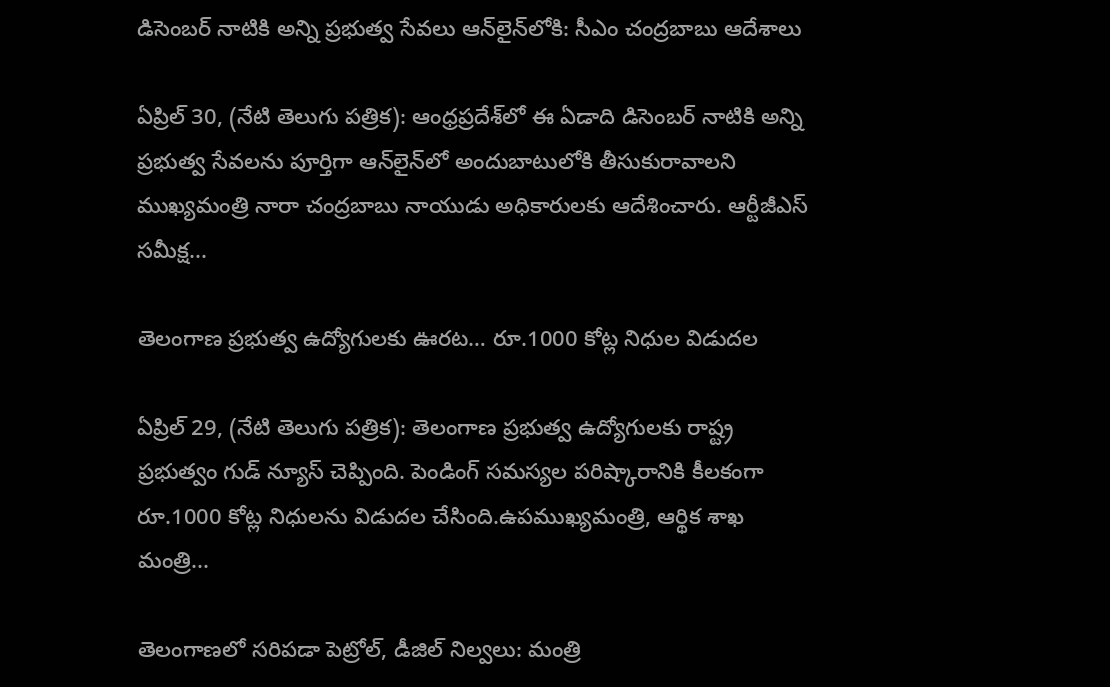డిసెంబర్ నాటికి అన్ని ప్రభుత్వ సేవలు ఆన్‌లైన్‌లోకి: సీఎం చంద్రబాబు ఆదేశాలు

ఏప్రిల్ 30, (నేటి తెలుగు పత్రిక): ఆంధ్రప్రదేశ్‌లో ఈ ఏడాది డిసెంబర్ నాటికి అన్ని ప్రభుత్వ సేవలను పూర్తిగా ఆన్‌లైన్‌లో అందుబాటులోకి తీసుకురావాలని ముఖ్యమంత్రి నారా చంద్రబాబు నాయుడు అధికారులకు ఆదేశించారు. ఆర్టీజీఎస్ సమీక్ష...

తెలంగాణ ప్రభుత్వ ఉద్యోగులకు ఊరట… రూ.1000 కోట్ల నిధుల విడుదల

ఏప్రిల్ 29, (నేటి తెలుగు పత్రిక): తెలంగాణ ప్రభుత్వ ఉద్యోగులకు రాష్ట్ర ప్రభుత్వం గుడ్ న్యూస్ చెప్పింది. పెండింగ్ సమస్యల పరిష్కారానికి కీలకంగా రూ.1000 కోట్ల నిధులను విడుదల చేసింది.ఉపముఖ్యమంత్రి, ఆర్థిక శాఖ మంత్రి...

తెలంగాణలో సరిపడా పెట్రోల్, డీజిల్ నిల్వలు: మంత్రి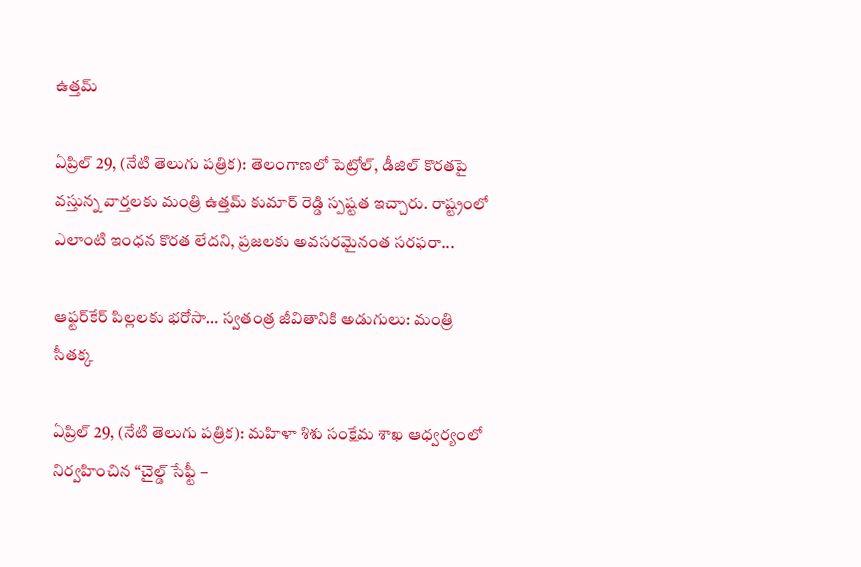ఉత్తమ్

ఏప్రిల్ 29, (నేటి తెలుగు పత్రిక): తెలంగాణలో పెట్రోల్, డీజిల్ కొరతపై వస్తున్న వార్తలకు మంత్రి ఉత్తమ్ కుమార్ రెడ్డి స్పష్టత ఇచ్చారు. రాష్ట్రంలో ఎలాంటి ఇంధన కొరత లేదని, ప్రజలకు అవసరమైనంత సరఫరా...

ఆఫ్టర్‌కేర్ పిల్లలకు భరోసా… స్వతంత్ర జీవితానికి అడుగులు: మంత్రి సీతక్క

ఏప్రిల్ 29, (నేటి తెలుగు పత్రిక): మహిళా శిశు సంక్షేమ శాఖ ఆధ్వర్యంలో నిర్వహించిన “చైల్డ్ సేఫ్టీ –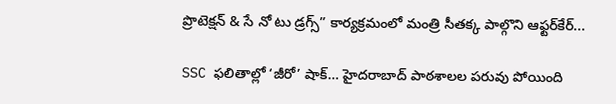ప్రొటెక్షన్ & సే నో టు డ్రగ్స్” కార్యక్రమంలో మంత్రి సీతక్క పాల్గొని ఆఫ్టర్‌కేర్...

SSC ఫలితాల్లో ‘జీరో’ షాక్… హైదరాబాద్ పాఠశాలల పరువు పోయింది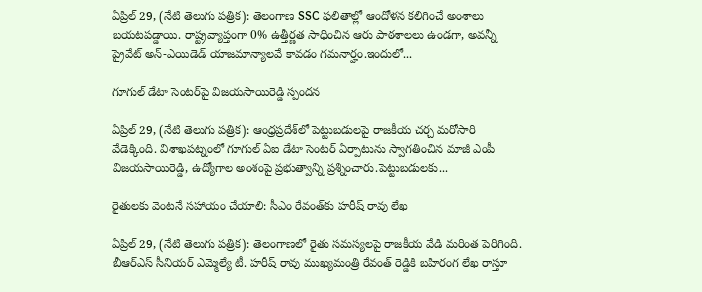ఏప్రిల్ 29, (నేటి తెలుగు పత్రిక): తెలంగాణ SSC ఫలితాల్లో ఆందోళన కలిగించే అంశాలు బయటపడ్డాయి. రాష్ట్రవ్యాప్తంగా 0% ఉత్తీర్ణత సాధించిన ఆరు పాఠశాలలు ఉండగా, అవన్నీ ప్రైవేట్ అన్-ఎయిడెడ్ యాజమాన్యాలవే కావడం గమనార్హం.ఇందులో...

గూగుల్ డేటా సెంటర్‌పై విజయసాయిరెడ్డి స్పందన

ఏప్రిల్ 29, (నేటి తెలుగు పత్రిక): ఆంధ్రప్రదేశ్‌లో పెట్టుబడులపై రాజకీయ చర్చ మరోసారి వేడెక్కింది. విశాఖపట్నంలో గూగుల్ ఏఐ డేటా సెంటర్ ఏర్పాటును స్వాగతించిన మాజీ ఎంపీ విజయసాయిరెడ్డి, ఉద్యోగాల అంశంపై ప్రభుత్వాన్ని ప్రశ్నించారు.పెట్టుబడులకు...

రైతులకు వెంటనే సహాయం చేయాలి: సీఎం రేవంత్‌కు హరీష్ రావు లేఖ

ఏప్రిల్ 29, (నేటి తెలుగు పత్రిక): తెలంగాణలో రైతు సమస్యలపై రాజకీయ వేడి మరింత పెరిగింది. బీఆర్ఎస్ సీనియర్ ఎమ్మెల్యే టీ. హరీష్ రావు ముఖ్యమంత్రి రేవంత్ రెడ్డికి బహిరంగ లేఖ రాస్తూ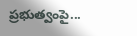ప్రభుత్వంపై...